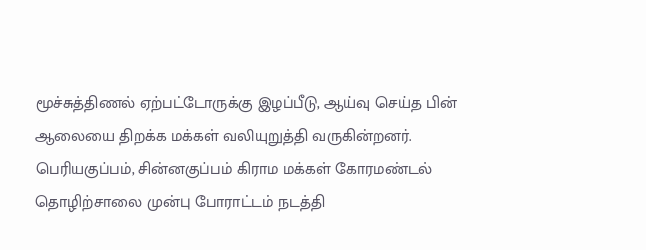மூச்சுத்திணல் ஏற்பட்டோருக்கு இழப்பீடு, ஆய்வு செய்த பின் ஆலையை திறக்க மக்கள் வலியுறுத்தி வருகின்றனர். பெரியகுப்பம், சின்னகுப்பம் கிராம மக்கள் கோரமண்டல் தொழிற்சாலை முன்பு போராட்டம் நடத்தி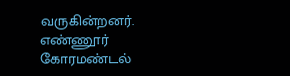வருகின்றனர். எண்ணூர் கோரமண்டல்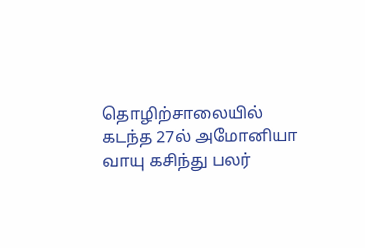தொழிற்சாலையில் கடந்த 27ல் அமோனியா வாயு கசிந்து பலர்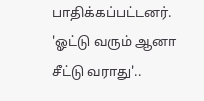பாதிக்கப்பட்டனர்.
'ஓட்டு வரும் ஆனா சீட்டு வராது'..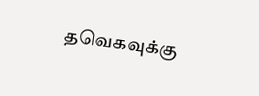தவெகவுக்கு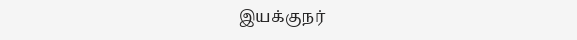இயக்குநர்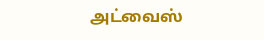அட்வைஸ்